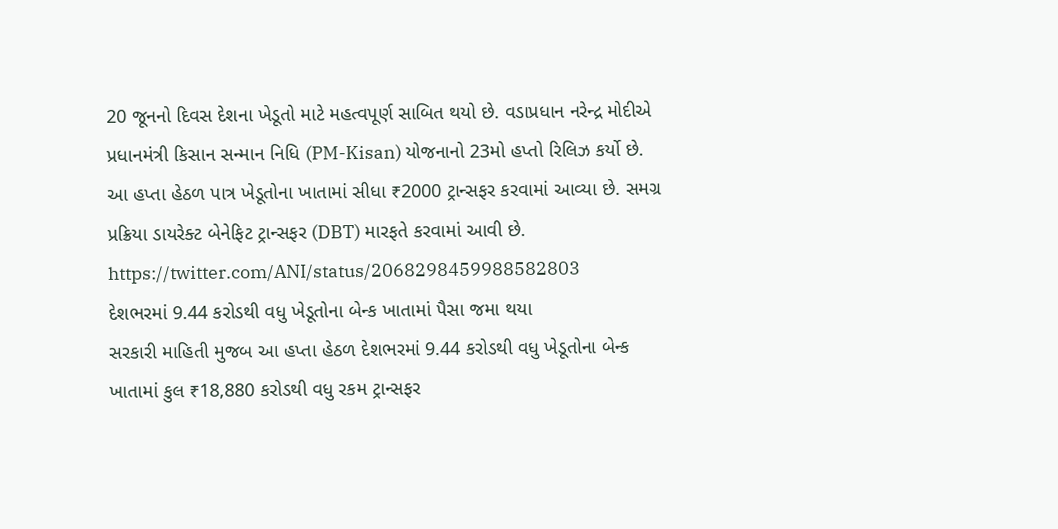20 જૂનનો દિવસ દેશના ખેડૂતો માટે મહત્વપૂર્ણ સાબિત થયો છે. વડાપ્રધાન નરેન્દ્ર મોદીએ પ્રધાનમંત્રી કિસાન સન્માન નિધિ (PM-Kisan) યોજનાનો 23મો હપ્તો રિલિઝ કર્યો છે. આ હપ્તા હેઠળ પાત્ર ખેડૂતોના ખાતામાં સીધા ₹2000 ટ્રાન્સફર કરવામાં આવ્યા છે. સમગ્ર પ્રક્રિયા ડાયરેક્ટ બેનેફિટ ટ્રાન્સફર (DBT) મારફતે કરવામાં આવી છે.
https://twitter.com/ANI/status/2068298459988582803
દેશભરમાં 9.44 કરોડથી વધુ ખેડૂતોના બેન્ક ખાતામાં પૈસા જમા થયા
સરકારી માહિતી મુજબ આ હપ્તા હેઠળ દેશભરમાં 9.44 કરોડથી વધુ ખેડૂતોના બેન્ક ખાતામાં કુલ ₹18,880 કરોડથી વધુ રકમ ટ્રાન્સફર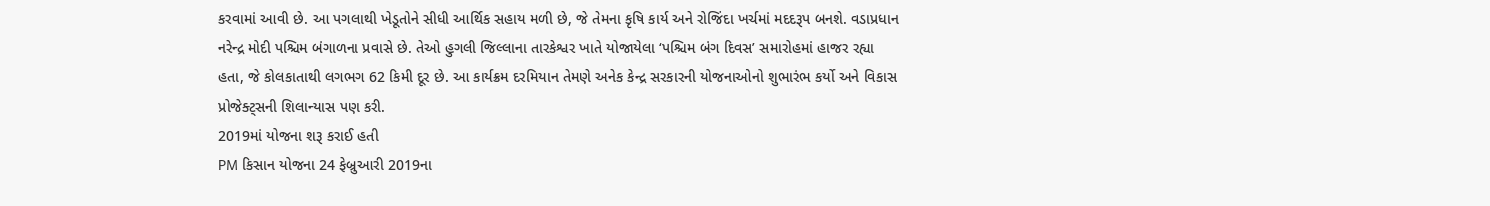કરવામાં આવી છે. આ પગલાથી ખેડૂતોને સીધી આર્થિક સહાય મળી છે, જે તેમના કૃષિ કાર્ય અને રોજિંદા ખર્ચમાં મદદરૂપ બનશે. વડાપ્રધાન નરેન્દ્ર મોદી પશ્ચિમ બંગાળના પ્રવાસે છે. તેઓ હુગલી જિલ્લાના તારકેશ્વર ખાતે યોજાયેલા ‘પશ્ચિમ બંગ દિવસ’ સમારોહમાં હાજર રહ્યા હતા, જે કોલકાતાથી લગભગ 62 કિમી દૂર છે. આ કાર્યક્રમ દરમિયાન તેમણે અનેક કેન્દ્ર સરકારની યોજનાઓનો શુભારંભ કર્યો અને વિકાસ પ્રોજેક્ટ્સની શિલાન્યાસ પણ કરી.
2019માં યોજના શરૂ કરાઈ હતી
PM કિસાન યોજના 24 ફેબ્રુઆરી 2019ના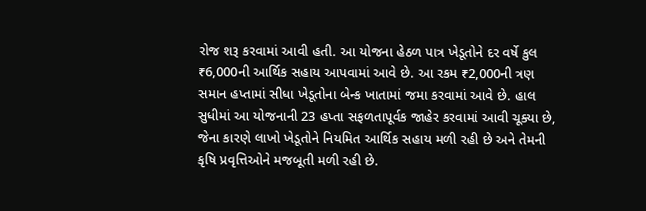રોજ શરૂ કરવામાં આવી હતી. આ યોજના હેઠળ પાત્ર ખેડૂતોને દર વર્ષે કુલ ₹6,000ની આર્થિક સહાય આપવામાં આવે છે. આ રકમ ₹2,000ની ત્રણ સમાન હપ્તામાં સીધા ખેડૂતોના બેન્ક ખાતામાં જમા કરવામાં આવે છે. હાલ સુધીમાં આ યોજનાની 23 હપ્તા સફળતાપૂર્વક જાહેર કરવામાં આવી ચૂક્યા છે, જેના કારણે લાખો ખેડૂતોને નિયમિત આર્થિક સહાય મળી રહી છે અને તેમની કૃષિ પ્રવૃત્તિઓને મજબૂતી મળી રહી છે.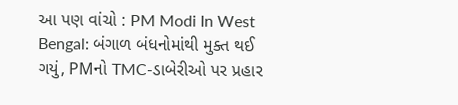આ પણ વાંચો : PM Modi In West Bengal: બંગાળ બંધનોમાંથી મુક્ત થઈ ગયું, PMનો TMC-ડાબેરીઓ પર પ્રહાર